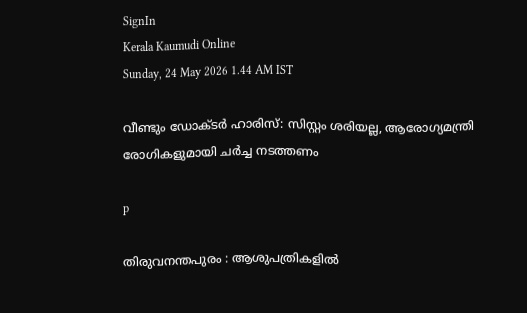SignIn
Kerala Kaumudi Online
Sunday, 24 May 2026 1.44 AM IST

വീണ്ടും ഡോക്ടർ ഹാരിസ്: സിസ്റ്റം ശരിയല്ല, ആരോഗ്യമന്ത്രി രോഗികളുമായി ചർച്ച നടത്തണം

p

തിരുവനന്തപുരം : ആശുപത്രികളിൽ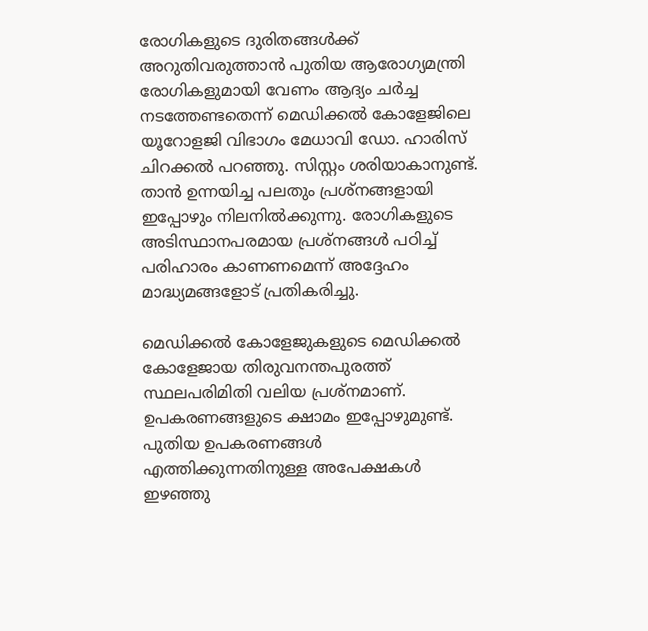രോഗികളുടെ ദുരിതങ്ങൾക്ക് അറുതിവരുത്താൻ പുതിയ ആരോഗ്യമന്ത്രി രോഗികളുമായി വേണം ആദ്യം ചർച്ച നടത്തേണ്ടതെന്ന് മെഡിക്കൽ കോളേജിലെ യൂറോളജി വിഭാഗം മേധാവി ഡോ. ഹാരിസ് ചിറക്കൽ പറഞ്ഞു. സിസ്റ്റം ശരിയാകാനുണ്ട്. താൻ ഉന്നയിച്ച പലതും പ്രശ്നങ്ങളായി ഇപ്പോഴും നിലനിൽക്കുന്നു. രോഗികളുടെ അടിസ്ഥാനപരമായ പ്രശ്നങ്ങൾ പഠിച്ച് പരിഹാരം കാണണമെന്ന് അദ്ദേഹം മാദ്ധ്യമങ്ങളോട് പ്രതികരിച്ചു.

മെഡിക്കൽ കോളേജുകളുടെ മെഡിക്കൽ കോളേജായ തിരുവനന്തപുരത്ത് സ്ഥലപരിമിതി വലിയ പ്രശ്നമാണ്. ഉപകരണങ്ങളുടെ ക്ഷാമം ഇപ്പോഴുമുണ്ട്. പുതിയ ഉപകരണങ്ങൾ എത്തിക്കുന്നതിനുള്ള അപേക്ഷകൾ ഇഴഞ്ഞു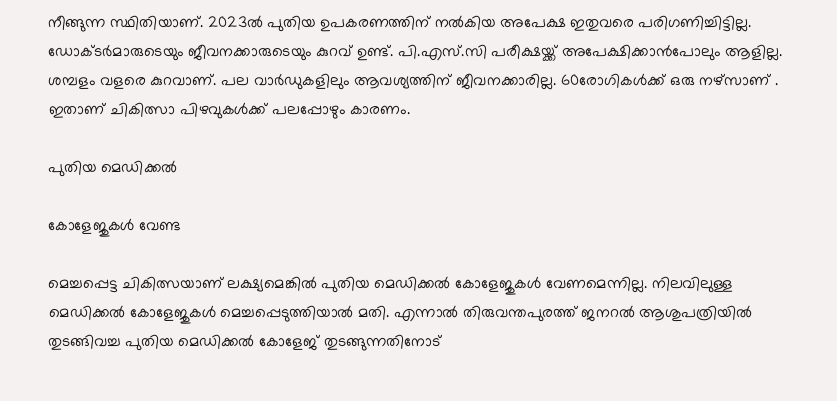നീങ്ങുന്ന സ്ഥിതിയാണ്. 2023ൽ പുതിയ ഉപകരണത്തിന് നൽകിയ അപേക്ഷ ഇതുവരെ പരിഗണിച്ചിട്ടില്ല. ഡോക്ടർമാരുടെയും ജീവനക്കാരുടെയും കുറവ് ഉണ്ട്. പി.എസ്.സി പരീക്ഷയ്ക്ക് അപേക്ഷിക്കാൻപോലും ആളില്ല. ശമ്പളം വളരെ കുറവാണ്. പല വാർഡുകളിലും ആവശ്യത്തിന് ജീവനക്കാരില്ല. 60രോഗികൾക്ക് ഒരു നഴ്സാണ് . ഇതാണ് ചികിത്സാ പിഴവുകൾക്ക് പലപ്പോഴും കാരണം.

പുതിയ മെഡിക്കൽ

കോളേജുകൾ വേണ്ട

മെച്ചപ്പെട്ട ചികിത്സയാണ് ലക്ഷ്യമെങ്കിൽ പുതിയ മെഡിക്കൽ കോളേജുകൾ വേണമെന്നില്ല. നിലവിലുള്ള മെഡിക്കൽ കോളേജുകൾ മെച്ചപ്പെടുത്തിയാൽ മതി. എന്നാൽ തിരുവന്തപുരത്ത് ജനറൽ ആശുപത്രിയിൽ തുടങ്ങിവച്ച പുതിയ മെഡിക്കൽ കോളേജ് തുടങ്ങുന്നതിനോട്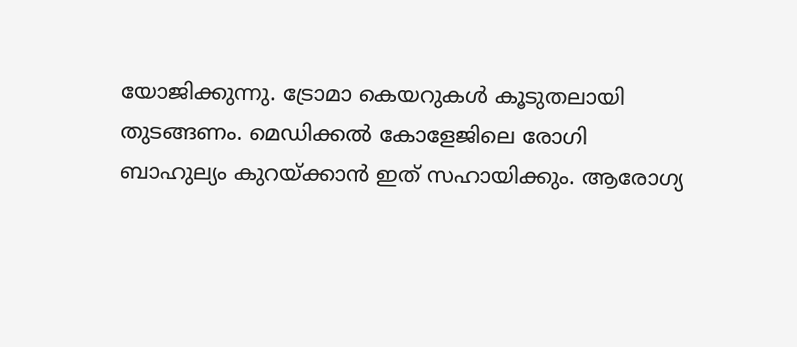യോജിക്കുന്നു. ട്രോമാ കെയറുകൾ കൂടുതലായി തുടങ്ങണം. മെഡിക്കൽ കോളേജിലെ രോഗി ബാഹുല്യം കുറയ്ക്കാൻ ഇത് സഹായിക്കും. ആരോഗ്യ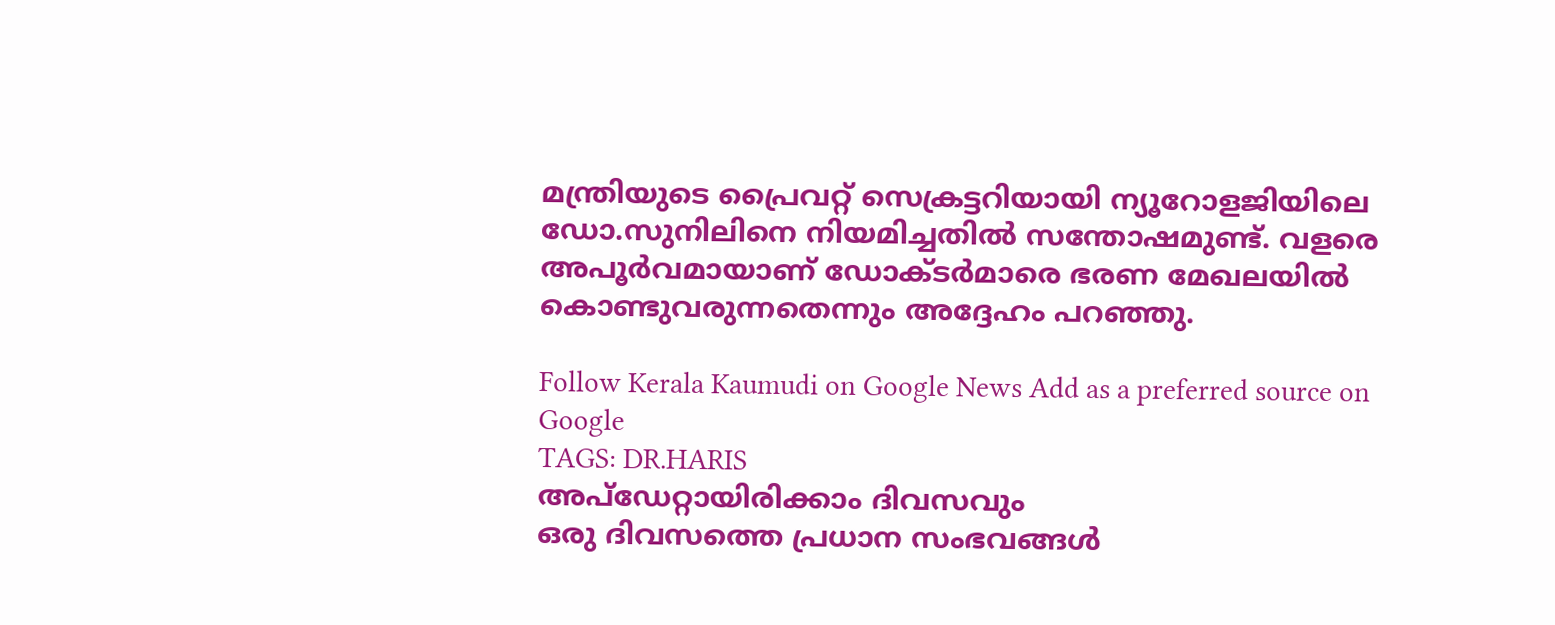മന്ത്രിയുടെ പ്രൈവറ്റ് സെക്രട്ടറിയായി ന്യൂറോളജിയിലെ ഡോ.സുനിലിനെ നിയമിച്ചതിൽ സന്തോഷമുണ്ട്. വളരെ അപൂർവമായാണ് ഡോക്ടർമാരെ ഭരണ മേഖലയിൽ കൊണ്ടുവരുന്നതെന്നും അദ്ദേഹം പറഞ്ഞു.

Follow Kerala Kaumudi on Google News Add as a preferred source on Google
TAGS: DR.HARIS
അപ്ഡേറ്റായിരിക്കാം ദിവസവും
ഒരു ദിവസത്തെ പ്രധാന സംഭവങ്ങൾ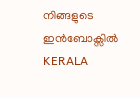നിങ്ങളുടെ ഇൻബോക്സിൽ
KERALA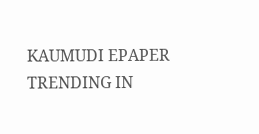KAUMUDI EPAPER
TRENDING IN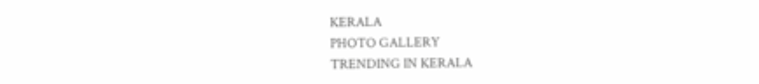KERALA
PHOTO GALLERY
TRENDING IN KERALA